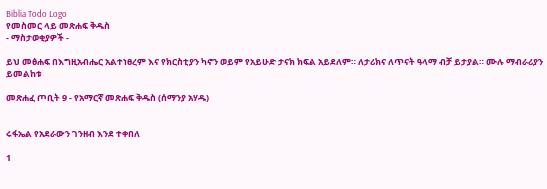Biblia Todo Logo
የመስመር ላይ መጽሐፍ ቅዱስ
- ማስታወቂያዎች -

ይህ መፅሐፍ በእግዚአብሔር አልተነፀረም እና የክርስቲያን ካኖን ወይም የአይሁድ ታናክ ክፍል አይደለም። ለታሪክና ለጥናት ዓላማ ብቻ ይታያል። ሙሉ ማብራሪያን ይመልከቱ

መጽሐፈ ጦቢት 9 - የአማርኛ መጽሐፍ ቅዱስ (ሰማንያ አሃዱ)


ሩፋኤል የአደራውን ገንዘብ እንደ ተቀበለ

1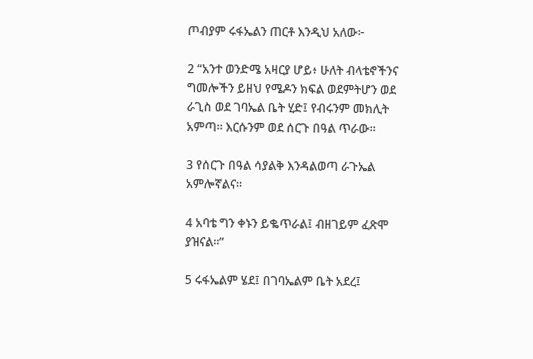ጦብያም ሩፋኤልን ጠርቶ እንዲህ አለው፦

2 “አንተ ወንድሜ አዛርያ ሆይ፥ ሁለት ብላቴኖችንና ግመሎችን ይዘህ የሜዶን ክፍል ወደምትሆን ወደ ራጊስ ወደ ገባኤል ቤት ሂድ፤ የብሩንም መክሊት አምጣ። እርሱንም ወደ ሰርጉ በዓል ጥራው።

3 የሰርጉ በዓል ሳያልቅ እንዳልወጣ ራጉኤል አምሎኛልና።

4 አባቴ ግን ቀኑን ይቈጥራል፤ ብዘገይም ፈጽሞ ያዝናል።”

5 ሩፋኤልም ሄደ፤ በገባኤልም ቤት አደረ፤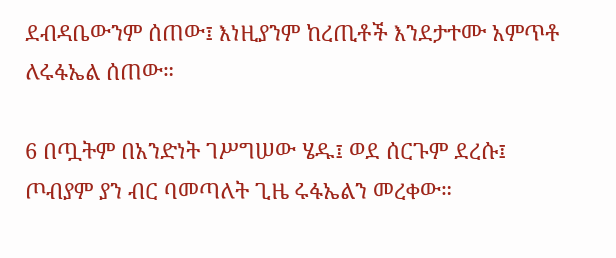ደብዳቤውንም ሰጠው፤ እነዚያንም ከረጢቶች እንደታተሙ አምጥቶ ለሩፋኤል ሰጠው።

6 በጧትም በአንድነት ገሥግሠው ሄዱ፤ ወደ ሰርጉም ደረሱ፤ ጦብያም ያን ብር ባመጣለት ጊዜ ሩፋኤልን መረቀው።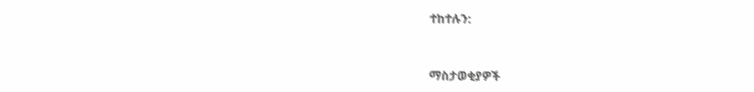ተከተሉን:



ማስታወቂያዎች